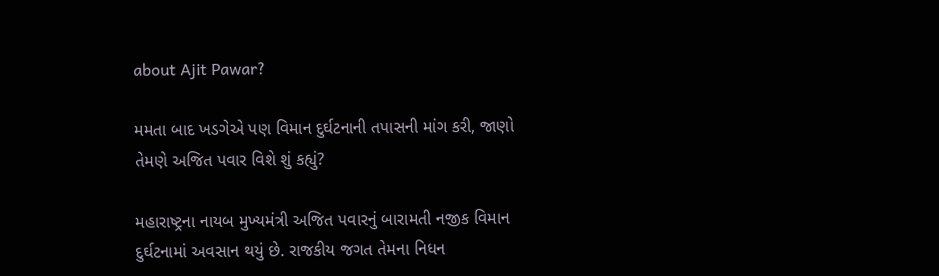about Ajit Pawar?

મમતા બાદ ખડગેએ પણ વિમાન દુર્ઘટનાની તપાસની માંગ કરી, જાણો તેમણે અજિત પવાર વિશે શું કહ્યું?

મહારાષ્ટ્રના નાયબ મુખ્યમંત્રી અજિત પવારનું બારામતી નજીક વિમાન દુર્ઘટનામાં અવસાન થયું છે. રાજકીય જગત તેમના નિધન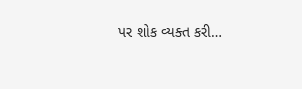પર શોક વ્યક્ત કરી…